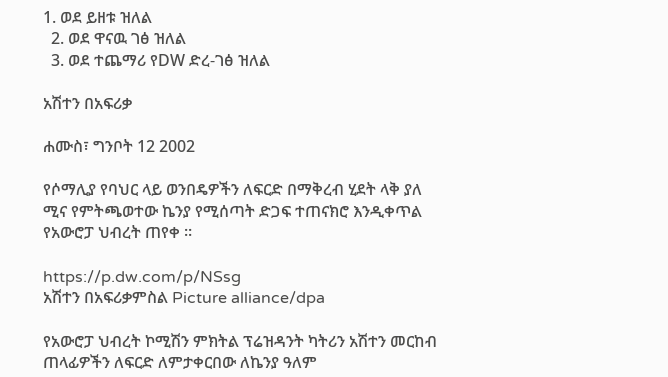1. ወደ ይዘቱ ዝለል
  2. ወደ ዋናዉ ገፅ ዝለል
  3. ወደ ተጨማሪ የDW ድረ-ገፅ ዝለል

አሽተን በአፍሪቃ

ሐሙስ፣ ግንቦት 12 2002

የሶማሊያ የባህር ላይ ወንበዴዎችን ለፍርድ በማቅረብ ሂደት ላቅ ያለ ሚና የምትጫወተው ኬንያ የሚሰጣት ድጋፍ ተጠናክሮ እንዲቀጥል የአውሮፓ ህብረት ጠየቀ ።

https://p.dw.com/p/NSsg
አሽተን በአፍሪቃምስል Picture alliance/dpa

የአውሮፓ ህብረት ኮሚሽን ምክትል ፕሬዝዳንት ካትሪን አሽተን መርከብ ጠላፊዎችን ለፍርድ ለምታቀርበው ለኬንያ ዓለም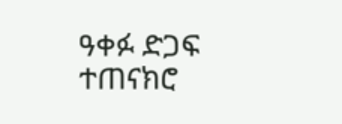ዓቀፉ ድጋፍ ተጠናክሮ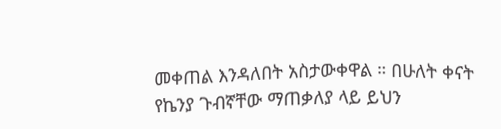መቀጠል እንዳለበት አስታውቀዋል ። በሁለት ቀናት የኬንያ ጉብኛቸው ማጠቃለያ ላይ ይህን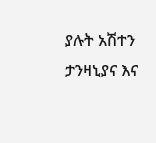ያሉት አሽተን ታንዛኒያና እና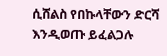ሲሸልስ የበኩላቸውን ድርሻ እንዲወጡ ይፈልጋሉ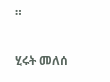።

ሂሩት መለሰ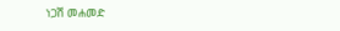ነጋሽ መሐመድ